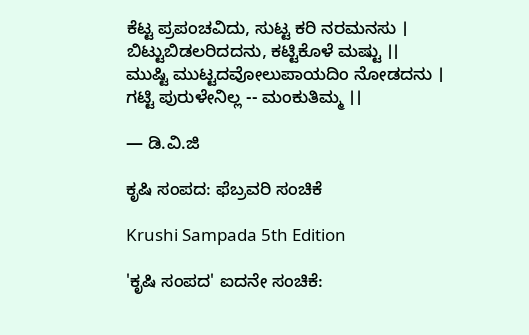ಕೆಟ್ಟ ಪ್ರಪಂಚವಿದು, ಸುಟ್ಟ ಕರಿ ನರಮನಸು ।
ಬಿಟ್ಟುಬಿಡಲರಿದದನು, ಕಟ್ಟಿಕೊಳೆ ಮಷ್ಟು ।।
ಮುಷ್ಟಿ ಮುಟ್ಟದವೋಲುಪಾಯದಿಂ ನೋಡದನು ।
ಗಟ್ಟಿ ಪುರುಳೇನಿಲ್ಲ -- ಮಂಕುತಿಮ್ಮ ।।

— ಡಿ.ವಿ.ಜಿ

ಕೃಷಿ ಸಂಪದ: ಫೆಬ್ರವರಿ ಸಂಚಿಕೆ

Krushi Sampada 5th Edition

'ಕೃಷಿ ಸಂಪದ' ಐದನೇ ಸಂಚಿಕೆ: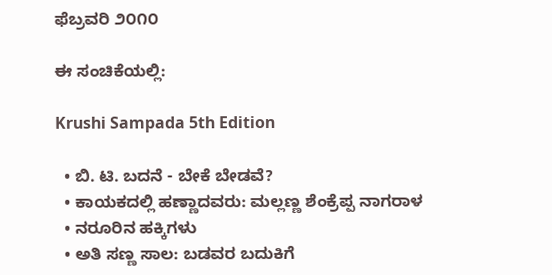ಫೆಬ್ರವರಿ ೨೦೧೦

ಈ ಸಂಚಿಕೆಯಲ್ಲಿ:

Krushi Sampada 5th Edition

  • ಬಿ. ಟಿ. ಬದನೆ - ಬೇಕೆ ಬೇಡವೆ?
  • ಕಾಯಕದಲ್ಲಿ ಹಣ್ಣಾದವರು: ಮಲ್ಲಣ್ಣ ಶೆಂಕ್ರೆಪ್ಪ ನಾಗರಾಳ
  • ನರೂರಿನ ಹಕ್ಕಿಗಳು
  • ಅತಿ ಸಣ್ಣ ಸಾಲ: ಬಡವರ ಬದುಕಿಗೆ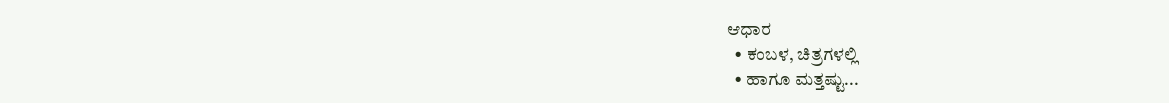ಆಧಾರ
  • ಕಂಬಳ, ಚಿತ್ರಗಳಲ್ಲಿ
  • ಹಾಗೂ ಮತ್ತಷ್ಟು...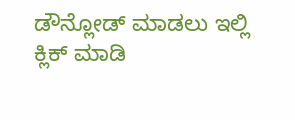ಡೌನ್ಲೋಡ್ ಮಾಡಲು ಇಲ್ಲಿ ಕ್ಲಿಕ್ ಮಾಡಿ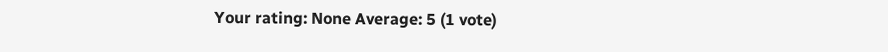Your rating: None Average: 5 (1 vote)